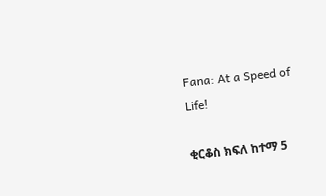Fana: At a Speed of Life!

ቂርቆስ ክፍለ ከተማ 5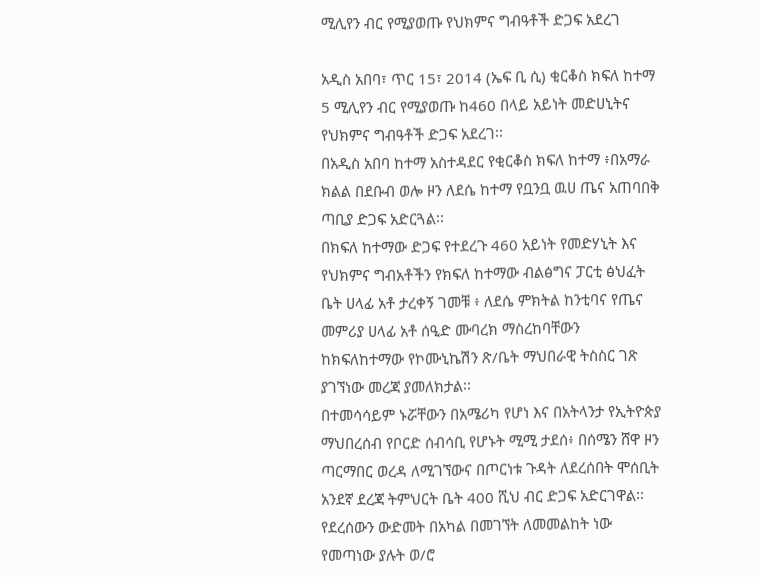ሚሊየን ብር የሚያወጡ የህክምና ግብዓቶች ድጋፍ አደረገ

አዲስ አበባ፣ ጥር 15፣ 2014 (ኤፍ ቢ ሲ) ቂርቆስ ክፍለ ከተማ 5 ሚሊየን ብር የሚያወጡ ከ460 በላይ አይነት መድሀኒትና የህክምና ግብዓቶች ድጋፍ አደረገ፡፡
በአዲስ አበባ ከተማ አስተዳደር የቂርቆስ ክፍለ ከተማ ፥በአማራ ክልል በደቡብ ወሎ ዞን ለደሴ ከተማ የቧንቧ ዉሀ ጤና አጠባበቅ ጣቢያ ድጋፍ አድርጓል፡፡
በክፍለ ከተማው ድጋፍ የተደረጉ 460 አይነት የመድሃኒት እና የህክምና ግብአቶችን የክፍለ ከተማው ብልፅግና ፓርቲ ፅህፈት ቤት ሀላፊ አቶ ታረቀኝ ገመቹ ፥ ለደሴ ምክትል ከንቲባና የጤና መምሪያ ሀላፊ አቶ ሰዒድ ሙባረክ ማስረከባቸውን ከክፍለከተማው የኮሙኒኬሽን ጽ/ቤት ማህበራዊ ትስስር ገጽ ያገኘነው መረጃ ያመለክታል፡፡
በተመሳሳይም ኑሯቸውን በአሜሪካ የሆነ እና በአትላንታ የኢትዮጵያ ማህበረሰብ የቦርድ ሰብሳቢ የሆኑት ሚሚ ታደሰ፥ በሰሜን ሸዋ ዞን ጣርማበር ወረዳ ለሚገኘውና በጦርነቱ ጉዳት ለደረሰበት ሞሰቢት አንደኛ ደረጃ ትምህርት ቤት 400 ሺህ ብር ድጋፍ አድርገዋል፡፡
የደረሰውን ውድመት በአካል በመገኘት ለመመልከት ነው የመጣነው ያሉት ወ/ሮ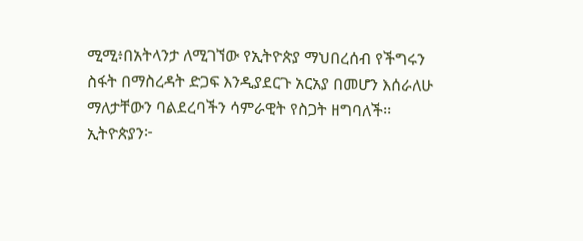ሚሚ፥በአትላንታ ለሚገኘው የኢትዮጵያ ማህበረሰብ የችግሩን ስፋት በማስረዳት ድጋፍ እንዲያደርጉ አርአያ በመሆን እሰራለሁ ማለታቸውን ባልደረባችን ሳምራዊት የስጋት ዘግባለች፡፡
ኢትዮጵያን፦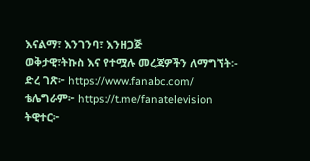እናልማ፣ እንገንባ፣ እንዘጋጅ
ወቅታዊ፣ትኩስ እና የተሟሉ መረጃዎችን ለማግኘት፡-
ድረ ገጽ፦ https://www.fanabc.com/
ቴሌግራም፦ https://t.me/fanatelevision
ትዊተር፦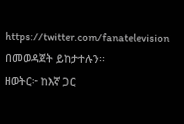https://twitter.com/fanatelevision በመወዳጀት ይከታተሉን፡፡
ዘወትር፦ ከእኛ ጋር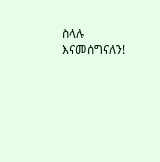ስላሉ እናመሰግናለን!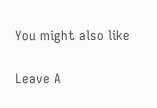You might also like

Leave A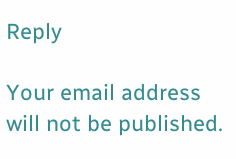Reply

Your email address will not be published.